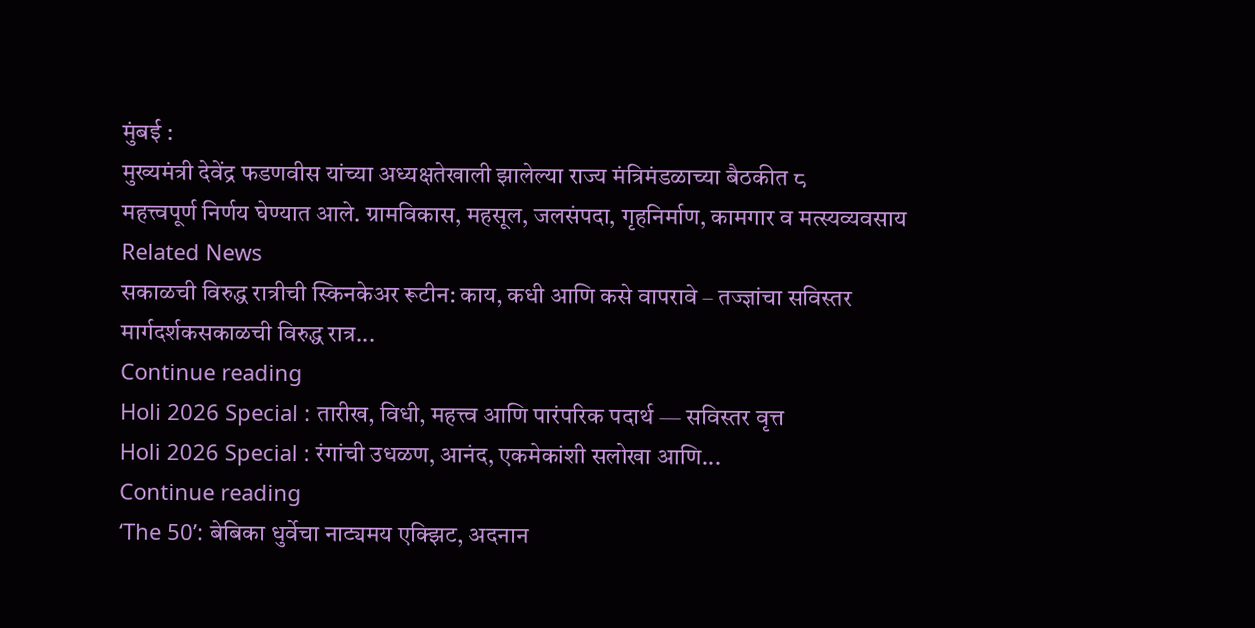मुंबई :
मुख्यमंत्री देवेंद्र फडणवीस यांच्या अध्यक्षतेखाली झालेल्या राज्य मंत्रिमंडळाच्या बैठकीत ८
महत्त्वपूर्ण निर्णय घेण्यात आले. ग्रामविकास, महसूल, जलसंपदा, गृहनिर्माण, कामगार व मत्स्यव्यवसाय
Related News
सकाळची विरुद्ध रात्रीची स्किनकेअर रूटीन: काय, कधी आणि कसे वापरावे – तज्ज्ञांचा सविस्तर मार्गदर्शकसकाळची विरुद्ध रात्र...
Continue reading
Holi 2026 Special : तारीख, विधी, महत्त्व आणि पारंपरिक पदार्थ — सविस्तर वृत्त
Holi 2026 Special : रंगांची उधळण, आनंद, एकमेकांशी सलोखा आणि...
Continue reading
‘The 50’: बेबिका धुर्वेचा नाट्यमय एक्झिट, अदनान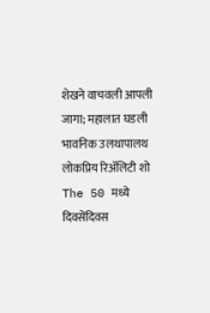शेखने वाचवली आपली जागा; महालात घडली भावनिक उलथापालथ
लोकप्रिय रिॲलिटी शो The 50 मध्ये दिवसेंदिवस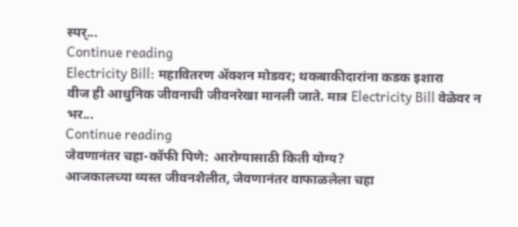स्पर्...
Continue reading
Electricity Bill: महावितरण ॲक्शन मोडवर; थकबाकीदारांना कडक इशारा
वीज ही आधुनिक जीवनाची जीवनरेखा मानली जाते. मात्र Electricity Bill वेळेवर न भर...
Continue reading
जेवणानंतर चहा-कॉफी पिणे: आरोग्यासाठी किती योग्य?
आजकालच्या व्यस्त जीवनशैलीत, जेवणानंतर वाफाळलेला चहा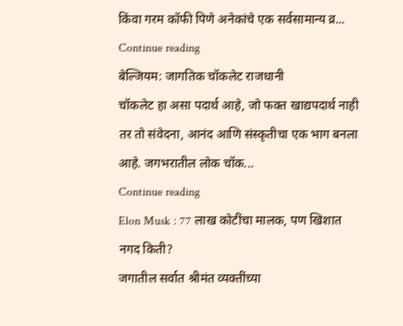किंवा गरम कॉफी पिणे अनेकांचे एक सर्वसामान्य व्र...
Continue reading
बेल्जियम: जागतिक चॉकलेट राजधानी
चॉकलेट हा असा पदार्थ आहे, जो फक्त खाद्यपदार्थ नाही तर तो संवेदना, आनंद आणि संस्कृतीचा एक भाग बनला आहे. जगभरातील लोक चॉक...
Continue reading
Elon Musk : 77 लाख कोटींचा मालक, पण खिशात नगद किती?
जगातील सर्वात श्रीमंत व्यक्तींच्या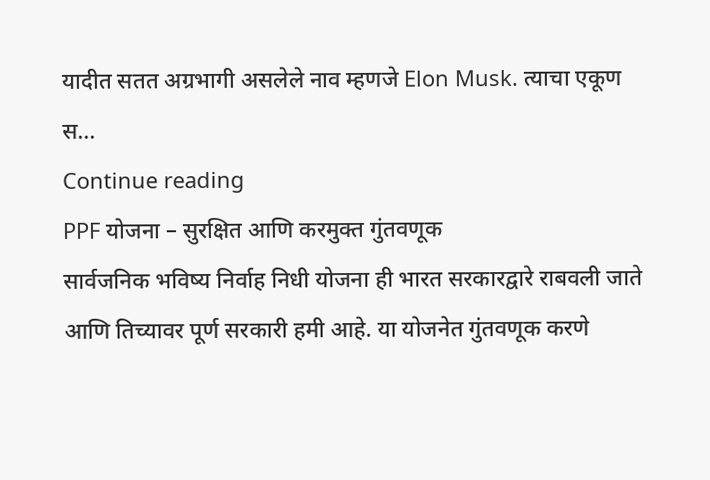यादीत सतत अग्रभागी असलेले नाव म्हणजे Elon Musk. त्याचा एकूण स...
Continue reading
PPF योजना – सुरक्षित आणि करमुक्त गुंतवणूक
सार्वजनिक भविष्य निर्वाह निधी योजना ही भारत सरकारद्वारे राबवली जाते आणि तिच्यावर पूर्ण सरकारी हमी आहे. या योजनेत गुंतवणूक करणे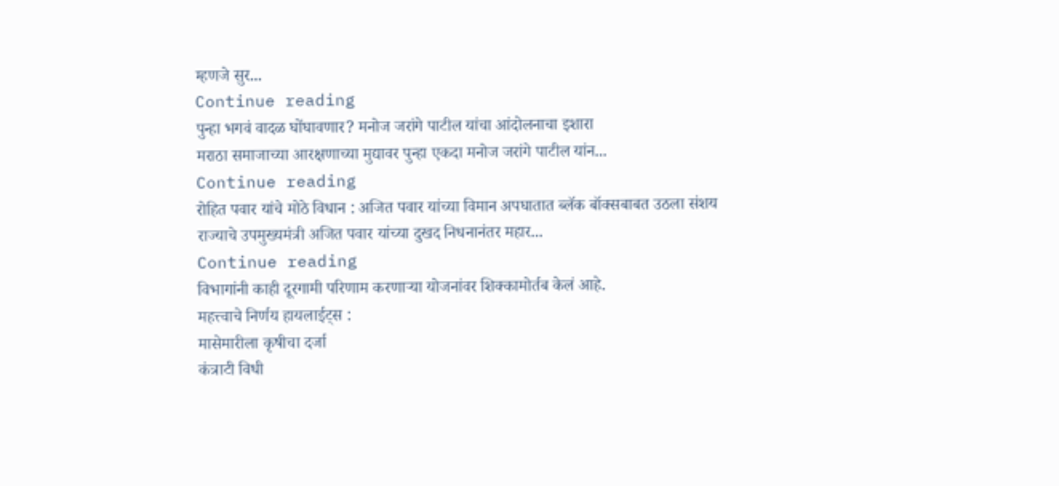म्हणजे सुर...
Continue reading
पुन्हा भगवं वादळ घोंघावणार? मनोज जरांगे पाटील यांचा आंदोलनाचा इशारा
मराठा समाजाच्या आरक्षणाच्या मुद्यावर पुन्हा एकदा मनोज जरांगे पाटील यांन...
Continue reading
रोहित पवार यांचे मोठे विधान : अजित पवार यांच्या विमान अपघातात ब्लॅक बॉक्सबाबत उठला संशय
राज्याचे उपमुख्यमंत्री अजित पवार यांच्या दुखद निधनानंतर महार...
Continue reading
विभागांनी काही दूरगामी परिणाम करणाऱ्या योजनांवर शिक्कामोर्तब केलं आहे.
महत्त्वाचे निर्णय हायलाईट्स :
मासेमारीला कृषीचा दर्जा
कंत्राटी विधी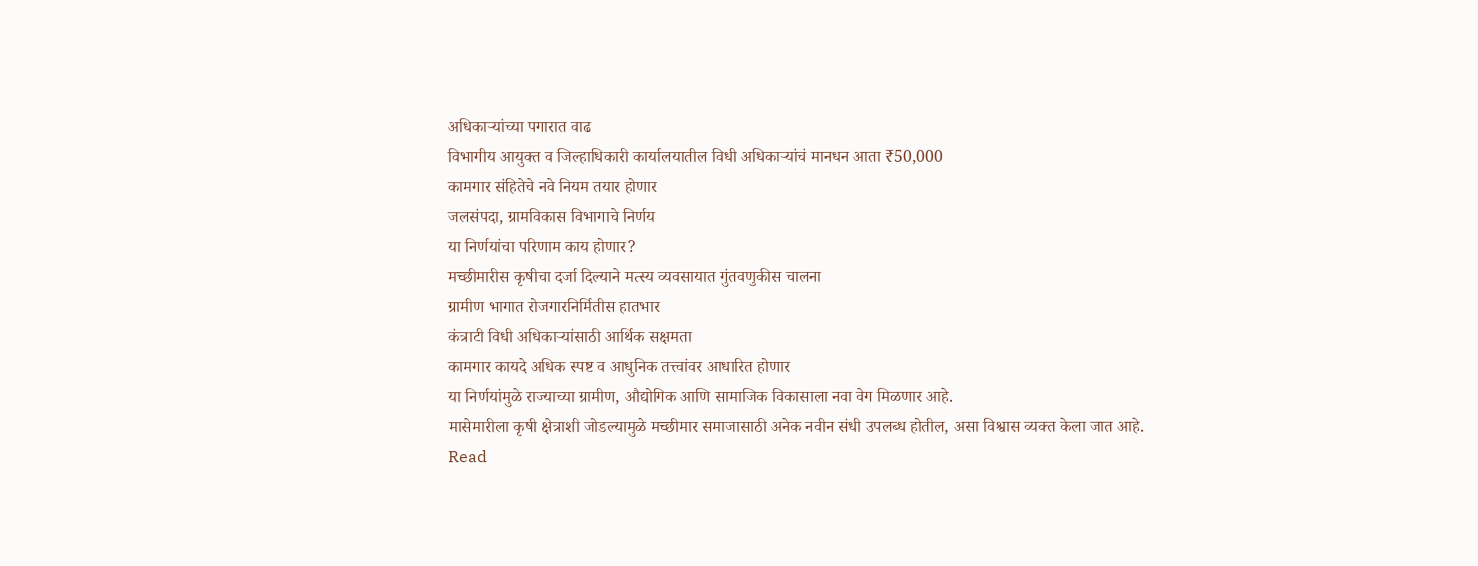अधिकाऱ्यांच्या पगारात वाढ
विभागीय आयुक्त व जिल्हाधिकारी कार्यालयातील विधी अधिकाऱ्यांचं मानधन आता ₹50,000
कामगार संहितेचे नवे नियम तयार होणार
जलसंपदा, ग्रामविकास विभागाचे निर्णय
या निर्णयांचा परिणाम काय होणार?
मच्छीमारीस कृषीचा दर्जा दिल्याने मत्स्य व्यवसायात गुंतवणुकीस चालना
ग्रामीण भागात रोजगारनिर्मितीस हातभार
कंत्राटी विधी अधिकाऱ्यांसाठी आर्थिक सक्षमता
कामगार कायदे अधिक स्पष्ट व आधुनिक तत्त्वांवर आधारित होणार
या निर्णयांमुळे राज्याच्या ग्रामीण, औद्योगिक आणि सामाजिक विकासाला नवा वेग मिळणार आहे.
मासेमारीला कृषी क्षेत्राशी जोडल्यामुळे मच्छीमार समाजासाठी अनेक नवीन संधी उपलब्ध होतील, असा विश्वास व्यक्त केला जात आहे.
Read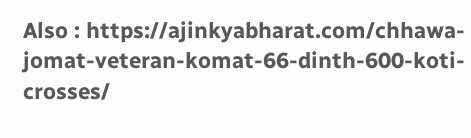Also : https://ajinkyabharat.com/chhawa-jomat-veteran-komat-66-dinth-600-koti-crosses/